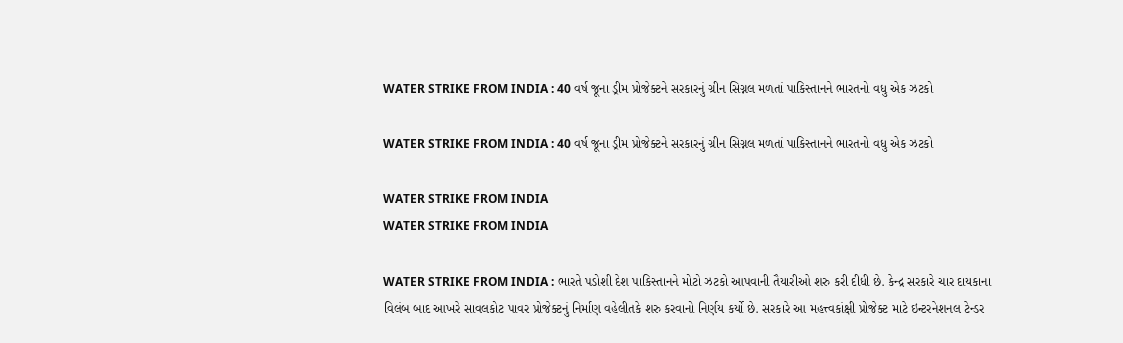WATER STRIKE FROM INDIA : 40 વર્ષ જૂના ડ્રીમ પ્રોજેક્ટને સરકારનું ગ્રીન સિગ્નલ મળતાં પાકિસ્તાનને ભારતનો વધુ એક ઝટકો

WATER STRIKE FROM INDIA : 40 વર્ષ જૂના ડ્રીમ પ્રોજેક્ટને સરકારનું ગ્રીન સિગ્નલ મળતાં પાકિસ્તાનને ભારતનો વધુ એક ઝટકો

WATER STRIKE FROM INDIA
WATER STRIKE FROM INDIA

WATER STRIKE FROM INDIA : ભારતે પડોશી દેશ પાકિસ્તાનને મોટો ઝટકો આપવાની તૈયારીઓ શરુ કરી દીધી છે. કેન્દ્ર સરકારે ચાર દાયકાના વિલંબ બાદ આખરે સાવલકોટ પાવર પ્રોજેક્ટનું નિર્માણ વહેલીતકે શરુ કરવાનો નિર્ણય કર્યો છે. સરકારે આ મહત્ત્વકાંક્ષી પ્રોજેક્ટ માટે ઇન્ટરનેશનલ ટેન્ડર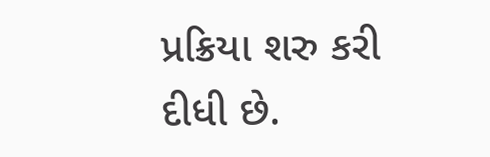પ્રક્રિયા શરુ કરી દીધી છે.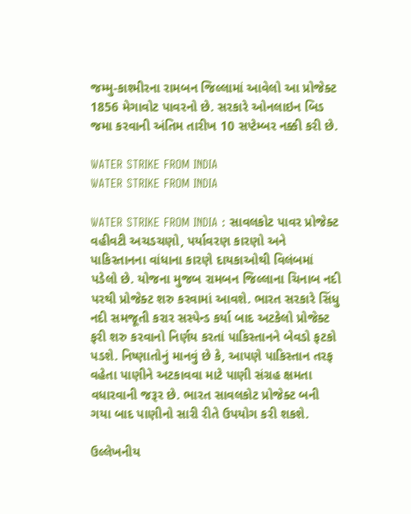જમ્મુ-કાશ્મીરના રામબન જિલ્લામાં આવેલો આ પ્રોજેક્ટ 1856 મેગાવોટ પાવરનો છે. સરકારે ઓનલાઇન બિડ જમા કરવાની અંતિમ તારીખ 10 સપ્ટેમ્બર નક્કી કરી છે.

WATER STRIKE FROM INDIA
WATER STRIKE FROM INDIA

WATER STRIKE FROM INDIA : સાવલકોટ પાવર પ્રોજેક્ટ વહીવટી અચડચણો, પર્યાવરણ કારણો અને પાકિસ્તાનના વાંધાના કારણે દાયકાઓથી વિલંબમાં પડેલો છે. યોજના મુજબ રામબન જિલ્લાના ચિનાબ નદી પરથી પ્રોજેક્ટ શરુ કરવામાં આવશે. ભારત સરકારે સિંધુ નદી સમજૂતી કરાર સસ્પેન્ડ કર્યા બાદ અટકેલો પ્રોજેક્ટ ફરી શરુ કરવાનો નિર્ણય કરતાં પાકિસ્તાનને બેવડો ફટકો પડશે. નિષ્ણાતોનું માનવું છે કે, આપણે પાકિસ્તાન તરફ વહેતા પાણીને અટકાવવા માટે પાણી સંગ્રહ ક્ષમતા વધારવાની જરૂર છે. ભારત સાવલકોટ પ્રોજેક્ટ બની ગયા બાદ પાણીનો સારી રીતે ઉપયોગ કરી શકશે.

ઉલ્લેખનીય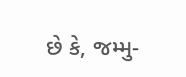છે કે, જમ્મુ-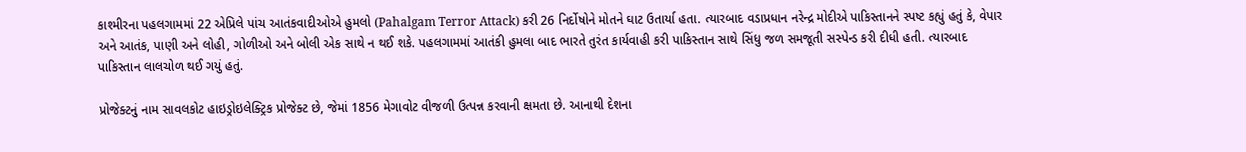કાશ્મીરના પહલગામમાં 22 એપ્રિલે પાંચ આતંકવાદીઓએ હુમલો (Pahalgam Terror Attack) કરી 26 નિર્દોષોને મોતને ઘાટ ઉતાર્યા હતા. ત્યારબાદ વડાપ્રધાન નરેન્દ્ર મોદીએ પાકિસ્તાનને સ્પષ્ટ કહ્યું હતું કે, વેપાર અને આતંક, પાણી અને લોહી, ગોળીઓ અને બોલી એક સાથે ન થઈ શકે. પહલગામમાં આતંકી હુમલા બાદ ભારતે તુરંત કાર્યવાહી કરી પાકિસ્તાન સાથે સિંધુ જળ સમજૂતી સસ્પેન્ડ કરી દીધી હતી. ત્યારબાદ પાકિસ્તાન લાલચોળ થઈ ગયું હતું.

પ્રોજેક્ટનું નામ સાવલકોટ હાઇડ્રોઇલેક્ટ્રિક પ્રોજેક્ટ છે, જેમાં 1856 મેગાવોટ વીજળી ઉત્પન્ન કરવાની ક્ષમતા છે. આનાથી દેશના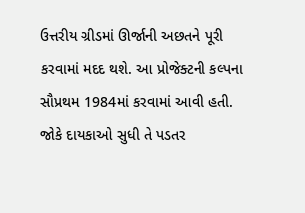ઉત્તરીય ગ્રીડમાં ઊર્જાની અછતને પૂરી કરવામાં મદદ થશે. આ પ્રોજેક્ટની કલ્પના સૌપ્રથમ 1984માં કરવામાં આવી હતી. જોકે દાયકાઓ સુધી તે પડતર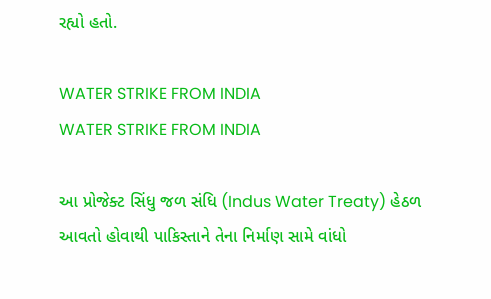રહ્યો હતો.

WATER STRIKE FROM INDIA
WATER STRIKE FROM INDIA

આ પ્રોજેક્ટ સિંધુ જળ સંધિ (Indus Water Treaty) હેઠળ આવતો હોવાથી પાકિસ્તાને તેના નિર્માણ સામે વાંધો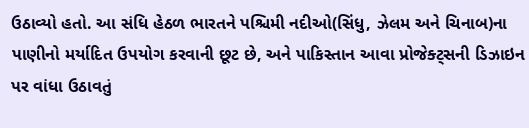ઉઠાવ્યો હતો. આ સંધિ હેઠળ ભારતને પશ્ચિમી નદીઓ(સિંધુ, ઝેલમ અને ચિનાબ)ના પાણીનો મર્યાદિત ઉપયોગ કરવાની છૂટ છે, અને પાકિસ્તાન આવા પ્રોજેક્ટ્સની ડિઝાઇન પર વાંધા ઉઠાવતું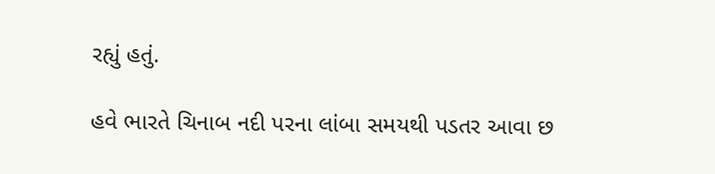રહ્યું હતું.

હવે ભારતે ચિનાબ નદી પરના લાંબા સમયથી પડતર આવા છ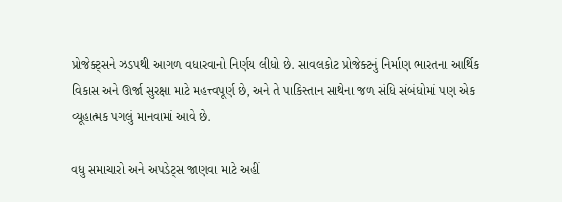પ્રોજેક્ટ્સને ઝડપથી આગળ વધારવાનો નિર્ણય લીધો છે. સાવલકોટ પ્રોજેક્ટનું નિર્માણ ભારતના આર્થિક વિકાસ અને ઊર્જા સુરક્ષા માટે મહત્ત્વપૂર્ણ છે, અને તે પાકિસ્તાન સાથેના જળ સંધિ સંબંધોમાં પણ એક વ્યૂહાત્મક પગલું માનવામાં આવે છે.

વધુ સમાચારો અને અપડેટ્સ જાણવા માટે અહીં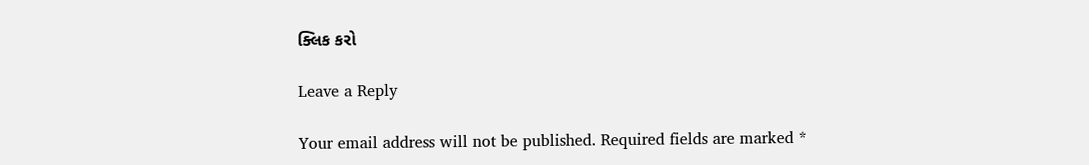ક્લિક કરો

Leave a Reply

Your email address will not be published. Required fields are marked *